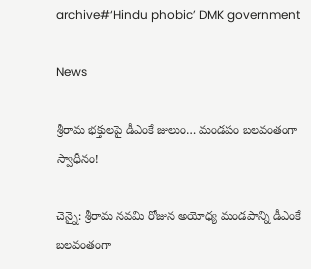archive#‘Hindu phobic’ DMK government

News

శ్రీరామ భక్తులపై డీఎంకే జులుం… మండపం బలవంతంగా స్వాధీనం!

చెన్నై: శ్రీరామ నవమి రోజున అయోధ్య మండపాన్ని డీఎంకే బలవంతంగా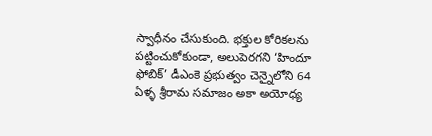స్వాధీనం చేసుకుంది. భక్తుల కోరికలను పట్టించుకోకుండా, అలుపెరగని ‘హిందూ ఫోబిక్‌’ డీఎంకె ప్రభుత్వం చెన్నైలోని 64 ఏళ్ళ శ్రీరామ సమాజం అకా అయోధ్య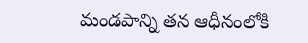మండపాన్ని తన ఆధీనంలోకి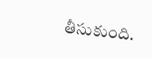తీసుకుంది.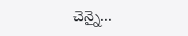చెన్నై...